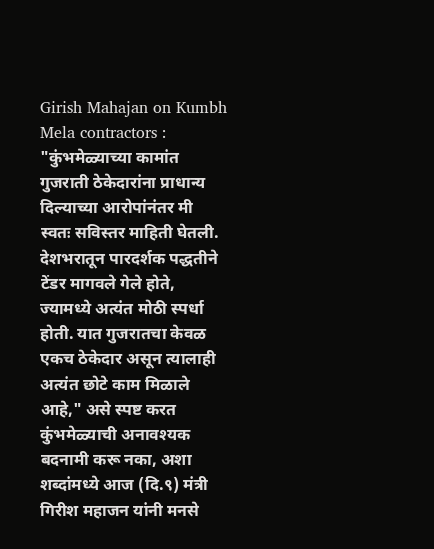Girish Mahajan on Kumbh Mela contractors : "कुंभमेळ्याच्या कामांत गुजराती ठेकेदारांना प्राधान्य दिल्याच्या आरोपांनंतर मी स्वतः सविस्तर माहिती घेतली. देशभरातून पारदर्शक पद्धतीने टेंडर मागवले गेले होते, ज्यामध्ये अत्यंत मोठी स्पर्धा होती. यात गुजरातचा केवळ एकच ठेकेदार असून त्यालाही अत्यंत छोटे काम मिळाले आहे," असे स्पष्ट करत कुंभमेळ्याची अनावश्यक बदनामी करू नका, अशा शब्दांमध्ये आज (दि.९) मंत्री गिरीश महाजन यांनी मनसे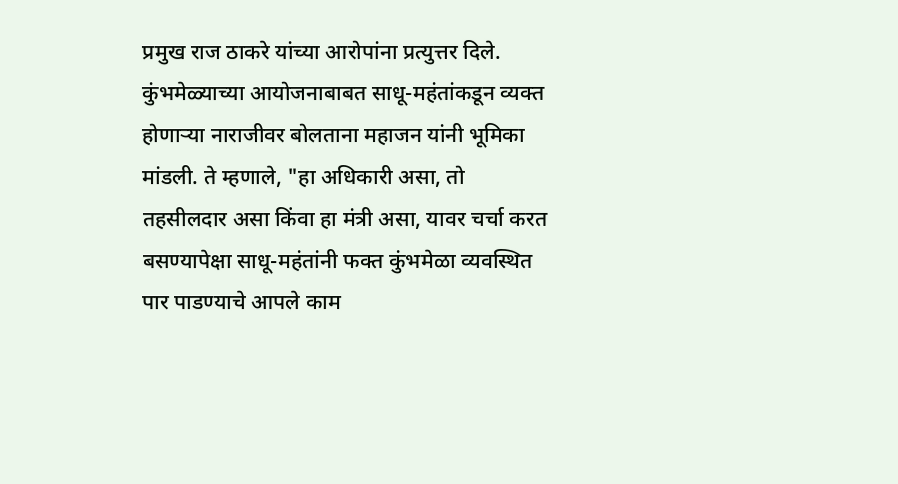प्रमुख राज ठाकरे यांच्या आरोपांना प्रत्युत्तर दिले.
कुंभमेळ्याच्या आयोजनाबाबत साधू-महंतांकडून व्यक्त होणाऱ्या नाराजीवर बोलताना महाजन यांनी भूमिका मांडली. ते म्हणाले, "हा अधिकारी असा, तो तहसीलदार असा किंवा हा मंत्री असा, यावर चर्चा करत बसण्यापेक्षा साधू-महंतांनी फक्त कुंभमेळा व्यवस्थित पार पाडण्याचे आपले काम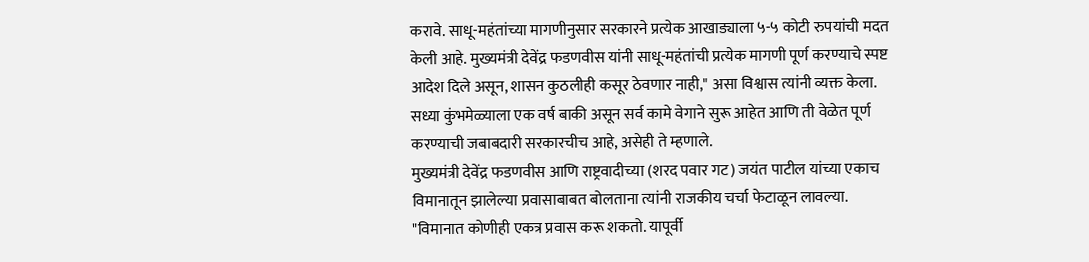करावे. साधू-महंतांच्या मागणीनुसार सरकारने प्रत्येक आखाड्याला ५-५ कोटी रुपयांची मदत केली आहे. मुख्यमंत्री देवेंद्र फडणवीस यांनी साधू-महंतांची प्रत्येक मागणी पूर्ण करण्याचे स्पष्ट आदेश दिले असून, शासन कुठलीही कसूर ठेवणार नाही," असा विश्वास त्यांनी व्यक्त केला. सध्या कुंभमेळ्याला एक वर्ष बाकी असून सर्व कामे वेगाने सुरू आहेत आणि ती वेळेत पूर्ण करण्याची जबाबदारी सरकारचीच आहे, असेही ते म्हणाले.
मुख्यमंत्री देवेंद्र फडणवीस आणि राष्ट्रवादीच्या (शरद पवार गट) जयंत पाटील यांच्या एकाच विमानातून झालेल्या प्रवासाबाबत बोलताना त्यांनी राजकीय चर्चा फेटाळून लावल्या. "विमानात कोणीही एकत्र प्रवास करू शकतो. यापूर्वी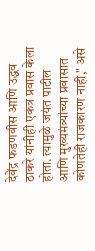देवेंद्र फडणवीस आणि उद्धव ठाकरे यांनीही एकत्र प्रवास केला होता. त्यामुळे जयंत पाटील आणि मुख्यमंत्र्यांच्या प्रवासात कोणतेही राजकारण नाही," असे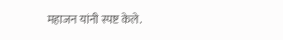महाजन यांनी स्पष्ट केले.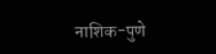नाशिक-पुणे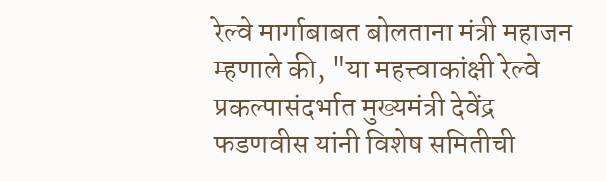रेल्वे मार्गाबाबत बोलताना मंत्री महाजन म्हणाले की, "या महत्त्वाकांक्षी रेल्वे प्रकल्पासंदर्भात मुख्यमंत्री देवेंद्र फडणवीस यांनी विशेष समितीची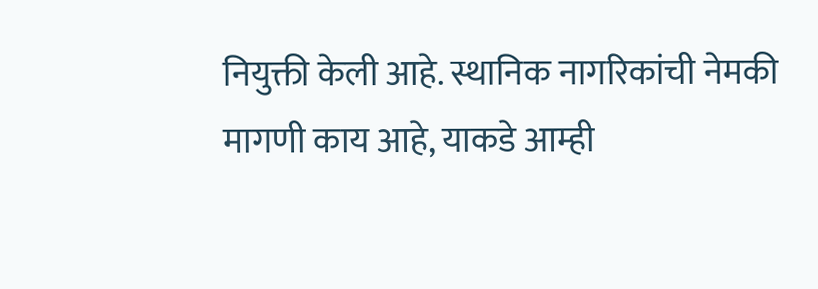नियुक्ती केली आहे. स्थानिक नागरिकांची नेमकी मागणी काय आहे, याकडे आम्ही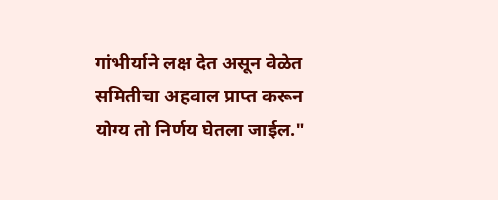गांभीर्याने लक्ष देत असून वेळेत समितीचा अहवाल प्राप्त करून योग्य तो निर्णय घेतला जाईल."